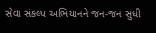સેવા સંકલ્પ અભિયાનને જન-જન સુધી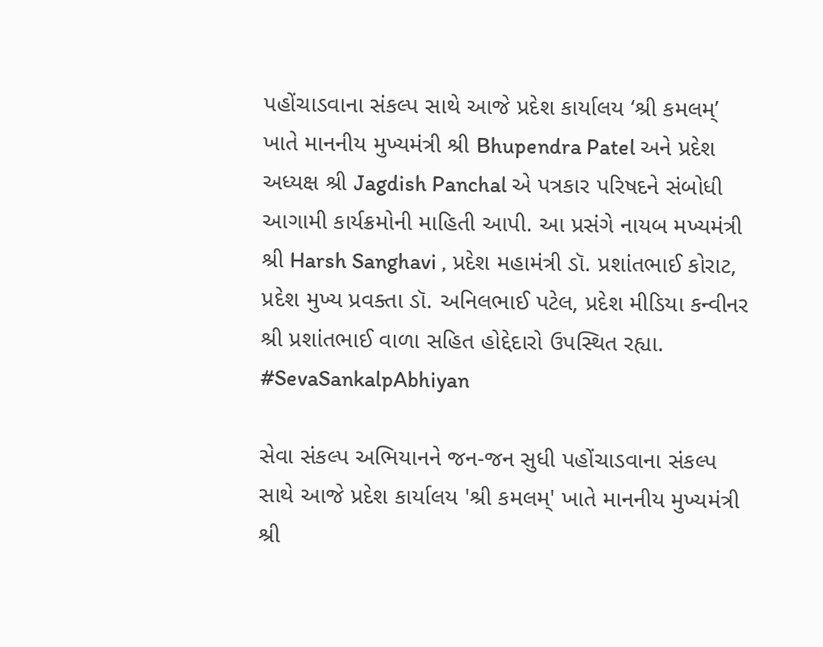પહોંચાડવાના સંકલ્પ સાથે આજે પ્રદેશ કાર્યાલય ‘શ્રી કમલમ્’ ખાતે માનનીય મુખ્યમંત્રી શ્રી Bhupendra Patel અને પ્રદેશ અધ્યક્ષ શ્રી Jagdish Panchal એ પત્રકાર પરિષદને સંબોધી આગામી કાર્યક્રમોની માહિતી આપી. આ પ્રસંગે નાયબ મખ્યમંત્રી શ્રી Harsh Sanghavi , પ્રદેશ મહામંત્રી ડૉ. પ્રશાંતભાઈ કોરાટ, પ્રદેશ મુખ્ય પ્રવક્તા ડૉ. અનિલભાઈ પટેલ, પ્રદેશ મીડિયા કન્વીનર શ્રી પ્રશાંતભાઈ વાળા સહિત હોદ્દેદારો ઉપસ્થિત રહ્યા. #SevaSankalpAbhiyan

સેવા સંકલ્પ અભિયાનને જન-જન સુધી પહોંચાડવાના સંકલ્પ સાથે આજે પ્રદેશ કાર્યાલય 'શ્રી કમલમ્' ખાતે માનનીય મુખ્યમંત્રી શ્રી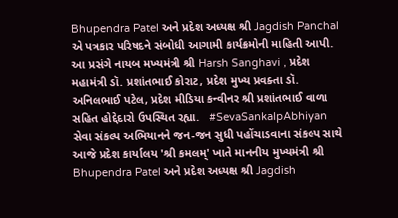Bhupendra Patel અને પ્રદેશ અધ્યક્ષ શ્રી Jagdish Panchal એ પત્રકાર પરિષદને સંબોધી આગામી કાર્યક્રમોની માહિતી આપી. આ પ્રસંગે નાયબ મખ્યમંત્રી શ્રી Harsh Sanghavi , પ્રદેશ મહામંત્રી ડૉ. પ્રશાંતભાઈ કોરાટ, પ્રદેશ મુખ્ય પ્રવક્તા ડૉ. અનિલભાઈ પટેલ, પ્રદેશ મીડિયા કન્વીનર શ્રી પ્રશાંતભાઈ વાળા સહિત હોદ્દેદારો ઉપસ્થિત રહ્યા.   #SevaSankalpAbhiyan સેવા સંકલ્પ અભિયાનને જન-જન સુધી પહોંચાડવાના સંકલ્પ સાથે આજે પ્રદેશ કાર્યાલય 'શ્રી કમલમ્' ખાતે માનનીય મુખ્યમંત્રી શ્રી Bhupendra Patel અને પ્રદેશ અધ્યક્ષ શ્રી Jagdish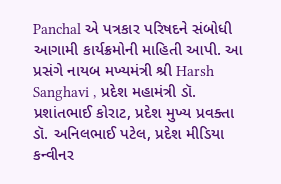Panchal એ પત્રકાર પરિષદને સંબોધી આગામી કાર્યક્રમોની માહિતી આપી. આ પ્રસંગે નાયબ મખ્યમંત્રી શ્રી Harsh Sanghavi , પ્રદેશ મહામંત્રી ડૉ. પ્રશાંતભાઈ કોરાટ, પ્રદેશ મુખ્ય પ્રવક્તા ડૉ. અનિલભાઈ પટેલ, પ્રદેશ મીડિયા કન્વીનર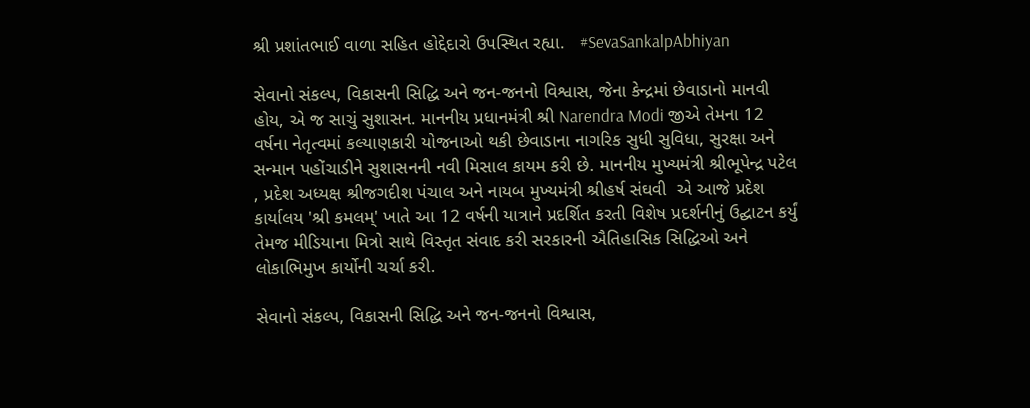શ્રી પ્રશાંતભાઈ વાળા સહિત હોદ્દેદારો ઉપસ્થિત રહ્યા.   #SevaSankalpAbhiyan

સેવાનો સંકલ્પ, વિકાસની સિદ્ધિ અને જન-જનનો વિશ્વાસ, જેના કેન્દ્રમાં છેવાડાનો માનવી હોય, એ જ સાચું સુશાસન. માનનીય પ્રધાનમંત્રી શ્રી Narendra Modi જીએ તેમના 12 વર્ષના નેતૃત્વમાં કલ્યાણકારી યોજનાઓ થકી છેવાડાના નાગરિક સુધી સુવિધા, સુરક્ષા અને સન્માન પહોંચાડીને સુશાસનની નવી મિસાલ કાયમ કરી છે. માનનીય મુખ્યમંત્રી શ્રીભૂપેન્દ્ર પટેલ , પ્રદેશ અધ્યક્ષ શ્રીજગદીશ પંચાલ અને નાયબ મુખ્યમંત્રી શ્રીહર્ષ સંઘવી  એ આજે પ્રદેશ કાર્યાલય 'શ્રી કમલમ્' ખાતે આ 12 વર્ષની યાત્રાને પ્રદર્શિત કરતી વિશેષ પ્રદર્શનીનું ઉદ્ઘાટન કર્યું તેમજ મીડિયાના મિત્રો સાથે વિસ્તૃત સંવાદ કરી સરકારની ઐતિહાસિક સિદ્ધિઓ અને લોકાભિમુખ કાર્યોની ચર્ચા કરી.

સેવાનો સંકલ્પ, વિકાસની સિદ્ધિ અને જન-જનનો વિશ્વાસ,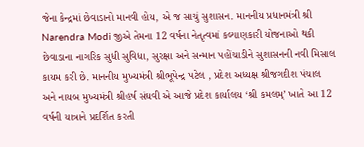જેના કેન્દ્રમાં છેવાડાનો માનવી હોય, એ જ સાચું સુશાસન. માનનીય પ્રધાનમંત્રી શ્રી Narendra Modi જીએ તેમના 12 વર્ષના નેતૃત્વમાં કલ્યાણકારી યોજનાઓ થકી છેવાડાના નાગરિક સુધી સુવિધા, સુરક્ષા અને સન્માન પહોંચાડીને સુશાસનની નવી મિસાલ કાયમ કરી છે. માનનીય મુખ્યમંત્રી શ્રીભૂપેન્દ્ર પટેલ , પ્રદેશ અધ્યક્ષ શ્રીજગદીશ પંચાલ અને નાયબ મુખ્યમંત્રી શ્રીહર્ષ સંઘવી એ આજે પ્રદેશ કાર્યાલય ‘શ્રી કમલમ્’ ખાતે આ 12 વર્ષની યાત્રાને પ્રદર્શિત કરતી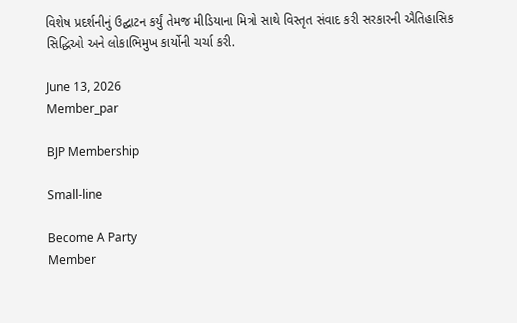વિશેષ પ્રદર્શનીનું ઉદ્ઘાટન કર્યું તેમજ મીડિયાના મિત્રો સાથે વિસ્તૃત સંવાદ કરી સરકારની ઐતિહાસિક સિદ્ધિઓ અને લોકાભિમુખ કાર્યોની ચર્ચા કરી.

June 13, 2026
Member_par

BJP Membership

Small-line

Become A Party
Member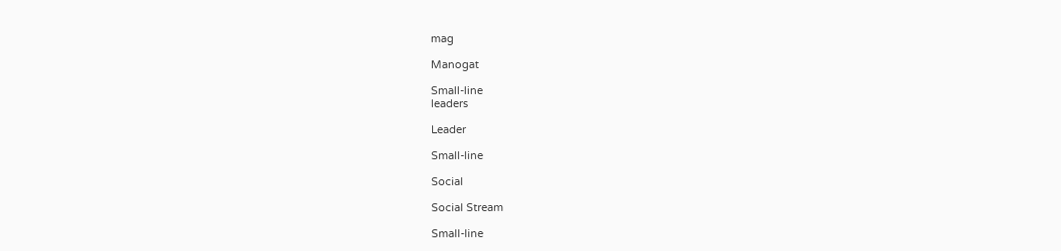mag

Manogat

Small-line
leaders

Leader

Small-line

Social

Social Stream

Small-line